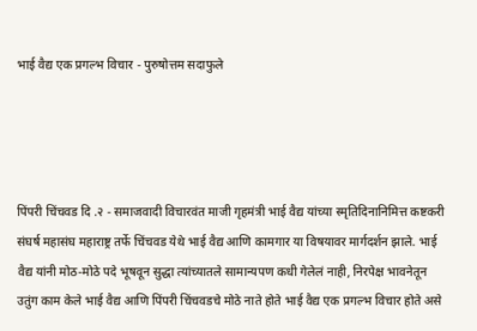भाई वैद्य एक प्रगल्भ विचार - पुरुषोत्तम सदाफुले




पिंपरी चिंचवड दि .२ - समाजवादी विचारवंत माजी गृहमंत्री भाई वैद्य यांच्या स्मृतिदिनानिमित्त कष्टकरी संघर्ष महासंघ महाराष्ट्र तर्फे चिंचवड येथे भाई वैद्य आणि कामगार या विषयावर मार्गदर्शन झाले. भाई वैद्य यांनी मोठ-मोठे पदे भूषवून सुद्धा त्यांच्यातले सामान्यपण कधी गेलेलं नाही, निरपेक्ष भावनेतून उतुंग काम केले भाई वैद्य आणि पिंपरी चिंचवडचे मोठे नाते होते भाई वैद्य एक प्रगल्भ विचार होते असे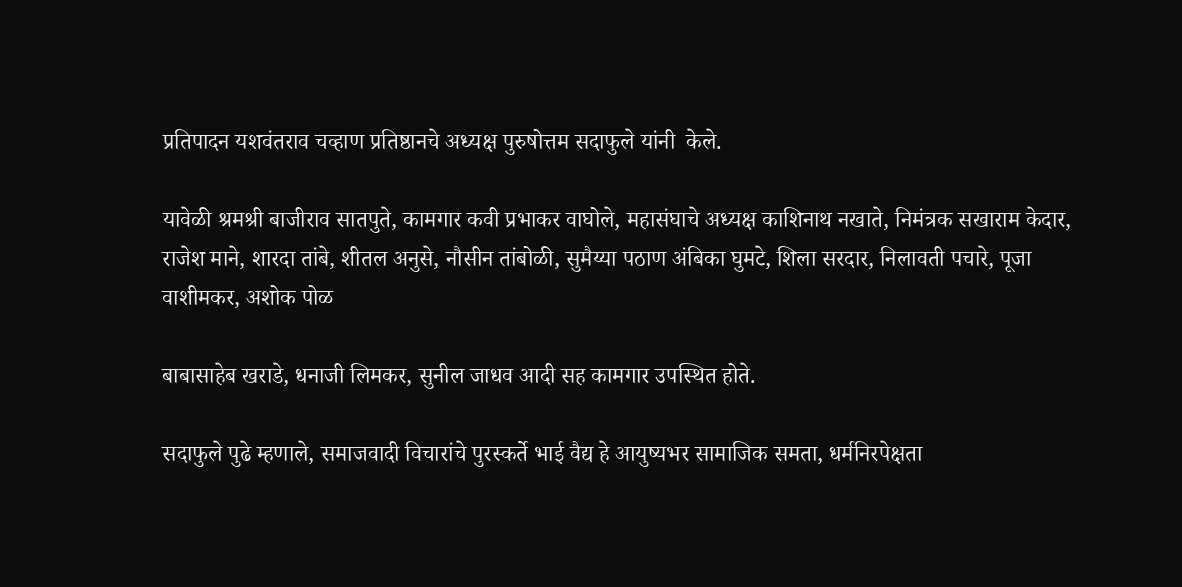प्रतिपादन यशवंतराव चव्हाण प्रतिष्ठानचे अध्यक्ष पुरुषोत्तम सदाफुले यांनी  केले.

यावेळी श्रमश्री बाजीराव सातपुते, कामगार कवी प्रभाकर वाघोले, महासंघाचे अध्यक्ष काशिनाथ नखाते, निमंत्रक सखाराम केदार, राजेश माने, शारदा तांबे, शीतल अनुसे, नौसीन तांबोळी, सुमैय्या पठाण अंबिका घुमटे, शिला सरदार, निलावती पचारे, पूजा वाशीमकर, अशोक पोळ

बाबासाहेब खराडे, धनाजी लिमकर, सुनील जाधव आदी सह कामगार उपस्थित होते.

सदाफुले पुढे म्हणाले, समाजवादी विचारांचे पुरस्कर्ते भाई वैद्य हे आयुष्यभर सामाजिक समता, धर्मनिरपेक्षता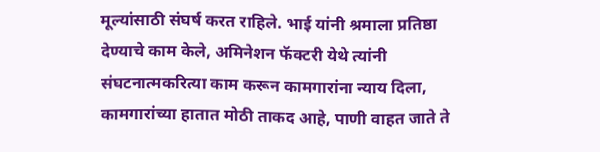मूल्यांसाठी संघर्ष करत राहिले. भाई यांनी श्रमाला प्रतिष्ठा देण्याचे काम केले, अमिनेशन फॅक्टरी येथे त्यांनी संघटनात्मकरित्या काम करून कामगारांना न्याय दिला, कामगारांच्या हातात मोठी ताकद आहे, पाणी वाहत जाते ते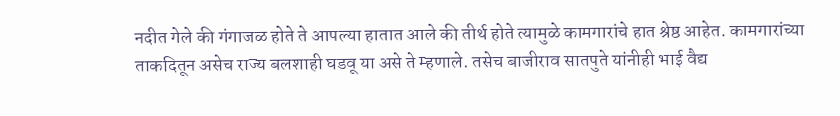नदीत गेले की गंगाजळ होते ते आपल्या हातात आले की तीर्थ होते त्यामुळे कामगारांचे हात श्रेष्ठ आहेत. कामगारांच्या ताकदितून असेच राज्य बलशाही घडवू या असे ते म्हणाले. तसेच बाजीराव सातपुते यांनीही भाई वैद्य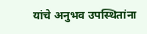यांचे अनुभव उपस्थितांना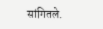सांगितले.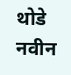थोडे नवीन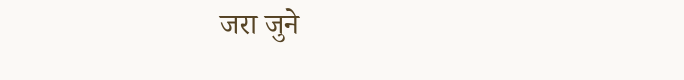जरा जुने